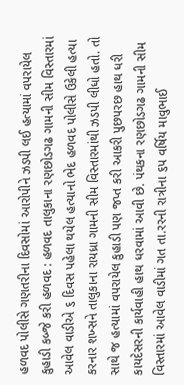હળવદ પોલીસે ગણતરીના દિવસોમાં આરોપીને ઝડપી લઈ હત્યામાં વપરાયેલ કુહાડી કબ્જે કરી હળવદ : હળવદ તાલુકાના રણછોડગઢ ગામની સીમ વિસ્તારમાં આવેલ વાડીએ ૬ દિવસ પહેલા થયેલ હત્યાનો ભેદ હળવદ પોલીસે ઉકેલી હત્યા કરનાર શખ્સને તાલુકાના રાયધ્રા ગામની સીમ વિસ્તારમાંથી ઝડપી લીધો હતો. તો સાથે જ હત્યામાં વપરાયેલ કુહાડી પણ જપ્ત કરી આકરી પુછપરછ હાથ ધરી કાયદેસરની કાર્યવાહી હાથ ધરવામાં આવી છે. પંથકના રણછોડગઢ ગામની સીમ વિસ્તારમાં આવેલ વાડીમાં ગત તા.રરની રાત્રીના ૬પ વર્ષિય માવુભાઈ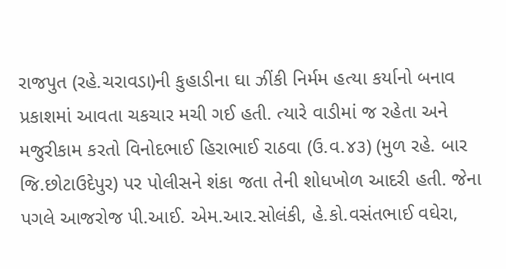રાજપુત (રહે.ચરાવડા)ની કુહાડીના ઘા ઝીંકી નિર્મમ હત્યા કર્યાનો બનાવ પ્રકાશમાં આવતા ચકચાર મચી ગઈ હતી. ત્યારે વાડીમાં જ રહેતા અને મજુરીકામ કરતો વિનોદભાઈ હિરાભાઈ રાઠવા (ઉ.વ.૪૩) (મુળ રહે. બાર જિ.છોટાઉદેપુર) પર પોલીસને શંકા જતા તેની શોધખોળ આદરી હતી. જેના પગલે આજરોજ પી.આઈ. એમ.આર.સોલંકી, હે.કો.વસંતભાઈ વઘેરા,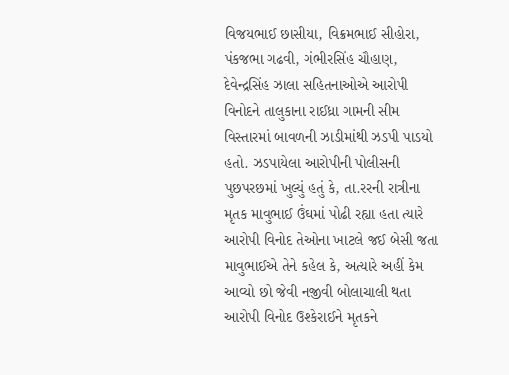વિજયભાઈ છાસીયા, વિક્રમભાઈ સીહોરા, પંકજભા ગઢવી, ગંભીરસિંહ ચૌહાણ, દેવેન્દ્રસિંહ ઝાલા સહિતનાઓએ આરોપી વિનોદને તાલુકાના રાઈધ્રા ગામની સીમ વિસ્તારમાં બાવળની ઝાડીમાંથી ઝડપી પાડયો હતો. ઝડપાયેલા આરોપીની પોલીસની પુછપરછમાં ખુલ્યું હતું કે, તા.રરની રાત્રીના મૃતક માવુભાઈ ઉંઘમાં પોઢી રહ્યા હતા ત્યારે આરોપી વિનોદ તેઓના ખાટલે જઈ બેસી જતા માવુભાઈએ તેને કહેલ કે, અત્યારે અહીં કેમ આવ્યો છો જેવી નજીવી બોલાચાલી થતા આરોપી વિનોદ ઉશ્કેરાઈને મૃતકને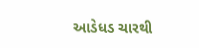આડેધડ ચારથી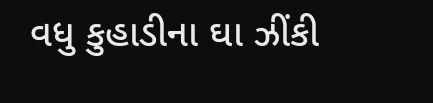વધુ કુહાડીના ઘા ઝીંકી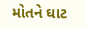મોતને ઘાટ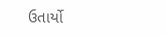ઉતાર્યો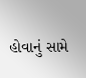હોવાનું સામે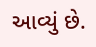આવ્યું છે.